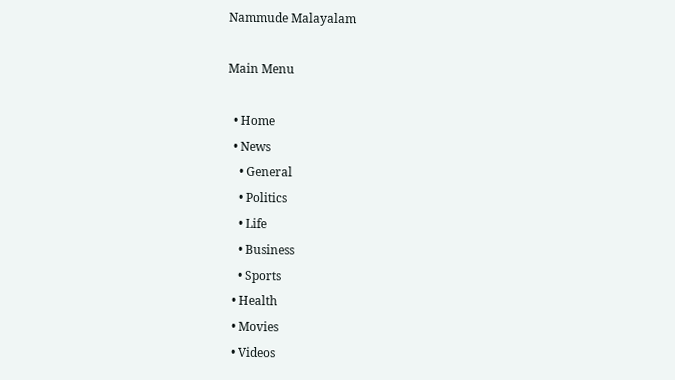Nammude Malayalam

Main Menu

  • Home
  • News
    • General
    • Politics
    • Life
    • Business
    • Sports
  • Health
  • Movies
  • Videos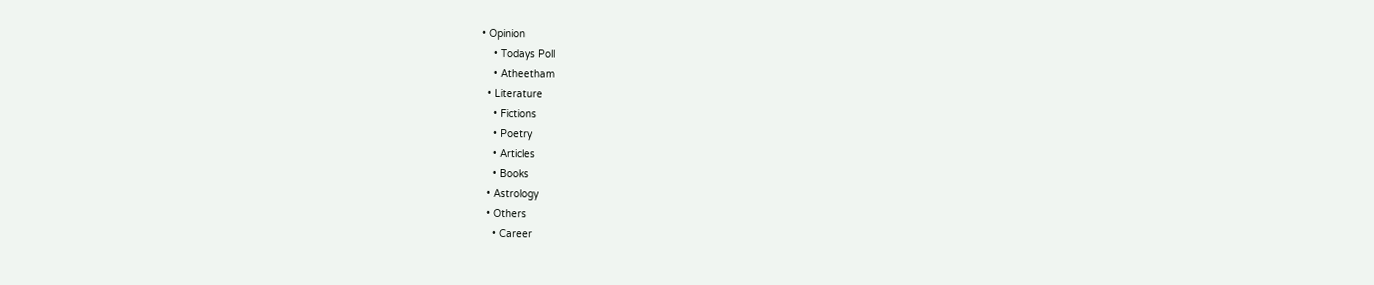• Opinion
    • Todays Poll
    • Atheetham
  • Literature
    • Fictions
    • Poetry
    • Articles
    • Books
  • Astrology
  • Others
    • Career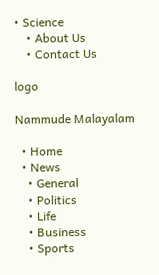• Science
    • About Us
    • Contact Us

logo

Nammude Malayalam

  • Home
  • News
    • General
    • Politics
    • Life
    • Business
    • Sports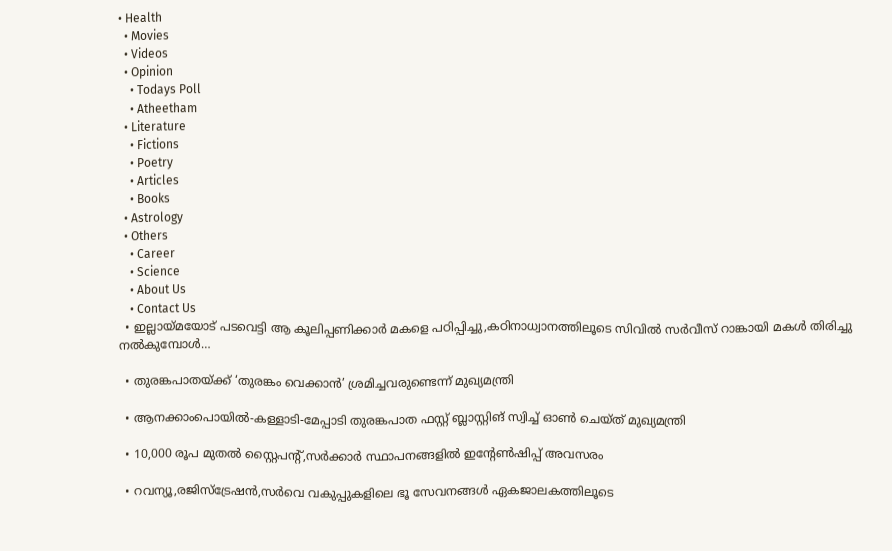• Health
  • Movies
  • Videos
  • Opinion
    • Todays Poll
    • Atheetham
  • Literature
    • Fictions
    • Poetry
    • Articles
    • Books
  • Astrology
  • Others
    • Career
    • Science
    • About Us
    • Contact Us
  • ഇല്ലായ്മയോട് പടവെട്ടി ആ കൂലിപ്പണിക്കാർ മകളെ പഠിപ്പിച്ചു,കഠിനാധ്വാനത്തിലൂടെ സിവിൽ സർവീസ് റാങ്കായി മകൾ തിരിച്ചു നൽകുമ്പോൾ…

  • തുരങ്കപാതയ്ക്ക് ‘തുരങ്കം വെക്കാൻ’ ശ്രമിച്ചവരുണ്ടെന്ന് മുഖ്യമന്ത്രി

  • ആനക്കാംപൊയിൽ-കള്ളാടി-മേപ്പാടി തുരങ്കപാത ഫസ്റ്റ് ബ്ലാസ്റ്റിങ് സ്വിച്ച് ഓൺ ചെയ്ത് മുഖ്യമന്ത്രി

  • 10,000 രൂപ മുതൽ സ്റ്റൈപൻ്റ്,സർക്കാർ സ്ഥാപനങ്ങളിൽ ഇൻ്റേൺഷിപ്പ് അവസരം

  • റവന്യൂ,രജിസ്‌ട്രേഷൻ,സർവെ വകുപ്പുകളിലെ ഭൂ സേവനങ്ങൾ ഏകജാലകത്തിലൂടെ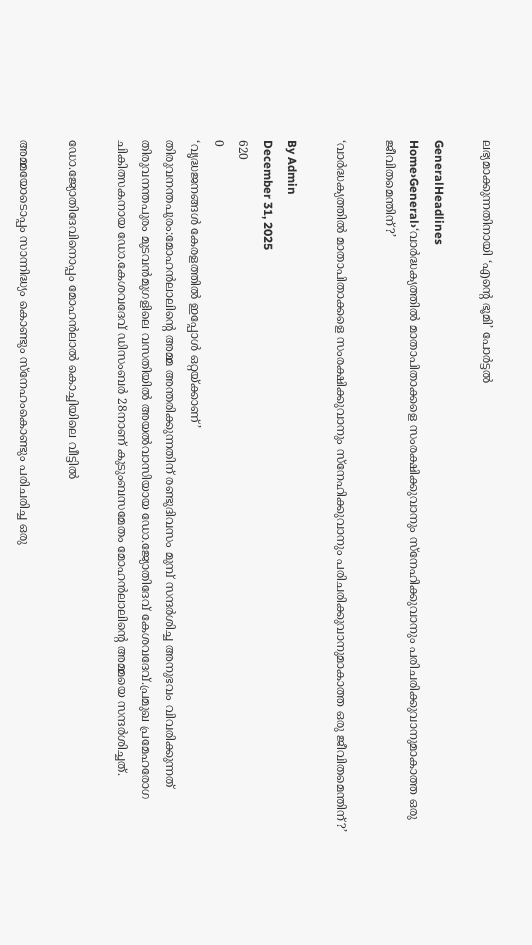ലഭ്യമാക്കുന്നതിനായി ‘എന്‍റെ ഭൂമി’ പോർട്ടൽ

GeneralHeadlines
Home›General›‘വാർദ്ധക്യത്തിൽ മാതാപിതാക്കളെ സംരക്ഷിക്കുവാനും സ്നേഹിക്കുവാനും പരിചരിക്കുവാനുമാകാത്ത ഒരു ജീവിതമെന്തിന്?’

‘വാർദ്ധക്യത്തിൽ മാതാപിതാക്കളെ സംരക്ഷിക്കുവാനും സ്നേഹിക്കുവാനും പരിചരിക്കുവാനുമാകാത്ത ഒരു ജീവിതമെന്തിന്?’

By Admin
December 31, 2025
620
0
‘വൃദ്ധജനങ്ങൾ കേരളത്തിൽ ഇപ്പോൾ ഒറ്റയ്ക്കാണ്’
തിരുവനന്തപുരം:മോഹൻലാലിൻ്റെ അമ്മ അന്തരിക്കുന്നതിന് രണ്ടുദിവസം മുമ്പ് സന്ദർശിച്ച അനുഭവം വിവരിക്കുന്നത് തിരുവനന്തപുരം മുടവൻമുഗളിലെ വസതിയിൽ അയൽവാസിയായ ഡോ.ജ്യോതിദേവ് കേശവദേവ്.പ്രമുഖ പ്രമേഹരോഗ ചികിത്സകനായ ഡോ.കേശവദേവ് ഡിസംബർ 28നാണ് കുടുംബസമേതം മോഹൻലാലിൻ്റെ അമ്മയെ സന്ദർശിച്ചത്.

ഡോ.ജ്യോതിദേവിനൊപ്പം മോഹൻലാൽ കൊച്ചിയിലെ വീട്ടിൽ

അമ്മയോടൊപ്പം സാന്നിദ്ധ്യം കൊണ്ടും സ്നേഹംകൊണ്ടും പരിചരിച്ച ഒരു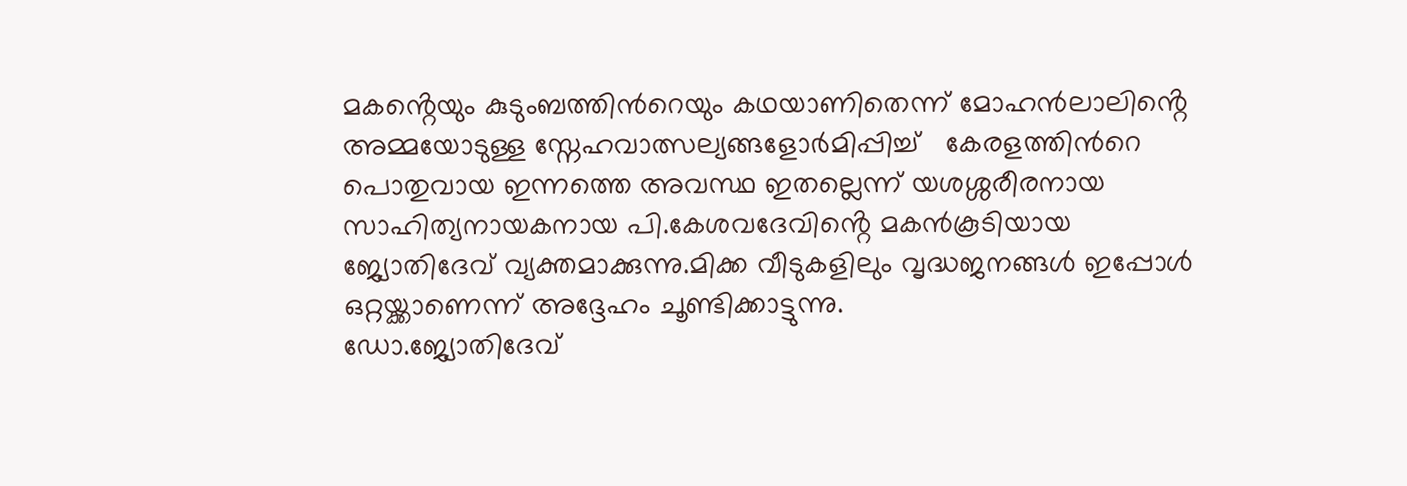മകൻ്റെയും കുടുംബത്തിന്‍റെയും കഥയാണിതെന്ന് മോഹൻലാലിൻ്റെ അമ്മയോടുള്ള സ്നേഹവാത്സല്യങ്ങളോർമിപ്പിച്ച്   കേരളത്തിന്‍റെ പൊതുവായ ഇന്നത്തെ അവസ്ഥ ഇതല്ലെന്ന് യശശ്ശരീരനായ സാഹിത്യനായകനായ പി.കേശവദേവിൻ്റെ മകൻകൂടിയായ   ജ്യോതിദേവ് വ്യക്തമാക്കുന്നു.മിക്ക വീടുകളിലും വൃദ്ധജനങ്ങൾ ഇപ്പോൾ ഒറ്റയ്ക്കാണെന്ന് അദ്ദേഹം ചൂണ്ടിക്കാട്ടുന്നു.
ഡോ.ജ്യോതിദേവ്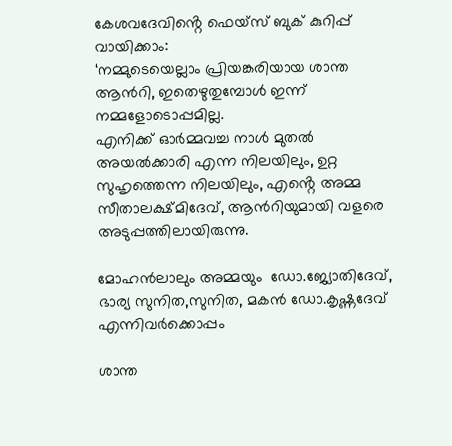കേശവദേവിൻ്റെ ഫെയ്സ് ബുക് കുറിപ്പ് വായിക്കാം:
‘നമ്മുടെയെല്ലാം പ്രിയങ്കരിയായ ശാന്ത ആന്‍റി, ഇതെഴുതുമ്പോൾ ഇന്ന് നമ്മളോടൊപ്പമില്ല.
എനിക്ക് ഓർമ്മവച്ച നാൾ മുതൽ അയൽക്കാരി എന്ന നിലയിലും, ഉറ്റ സുഹൃത്തെന്ന നിലയിലും, എൻ്റെ അമ്മ സീതാലക്ഷ്മിദേവ്, ആന്‍റിയുമായി വളരെ അടുപ്പത്തിലായിരുന്നു.

മോഹൻലാലും അമ്മയും  ഡോ.ജ്യോതിദേവ്, ഭാര്യ സുനിത,സുനിത, മകൻ ഡോ.കൃഷ്ണദേവ് എന്നിവർക്കൊപ്പം

ശാന്ത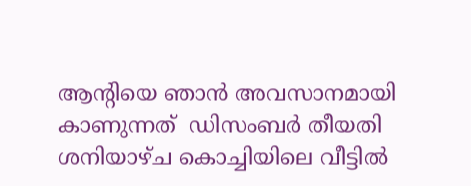ആൻ്റിയെ ഞാൻ അവസാനമായി കാണുന്നത്  ഡിസംബർ തീയതി ശനിയാഴ്ച കൊച്ചിയിലെ വീട്ടിൽ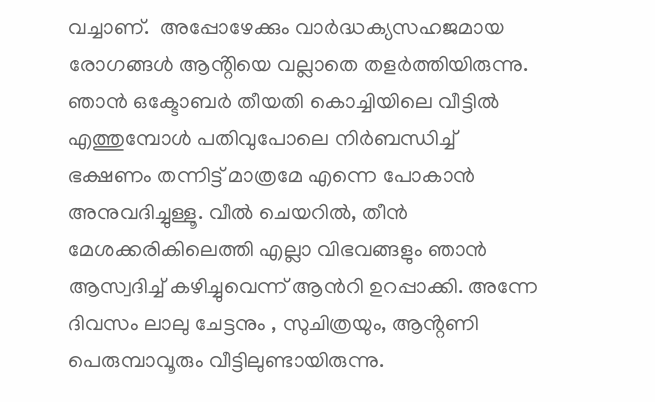വച്ചാണ്.  അപ്പോഴേക്കും വാർദ്ധക്യസഹജമായ രോഗങ്ങൾ ആൻ്റിയെ വല്ലാതെ തളർത്തിയിരുന്നു.
ഞാൻ ഒക്ടോബർ തീയതി കൊച്ചിയിലെ വീട്ടിൽ എത്തുമ്പോൾ പതിവുപോലെ നിർബന്ധിച്ച്
ഭക്ഷണം തന്നിട്ട് മാത്രമേ എന്നെ പോകാൻ അനുവദിച്ചുള്ളൂ. വീൽ ചെയറിൽ, തീൻ മേശക്കരികിലെത്തി എല്ലാ വിഭവങ്ങളും ഞാൻ ആസ്വദിച്ച് കഴിച്ചുവെന്ന് ആന്‍റി ഉറപ്പാക്കി. അന്നേ ദിവസം ലാലു ചേട്ടനും , സുചിത്രയും, ആൻ്റണി പെരുമ്പാവൂരും വീട്ടിലുണ്ടായിരുന്നു.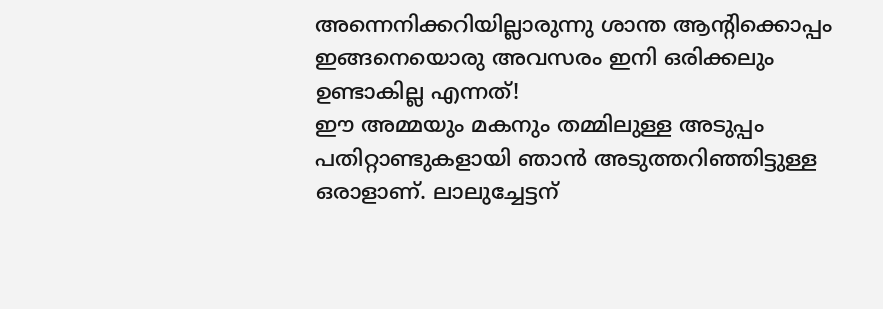അന്നെനിക്കറിയില്ലാരുന്നു ശാന്ത ആൻ്റിക്കൊപ്പം ഇങ്ങനെയൊരു അവസരം ഇനി ഒരിക്കലും ഉണ്ടാകില്ല എന്നത്!
ഈ അമ്മയും മകനും തമ്മിലുള്ള അടുപ്പം പതിറ്റാണ്ടുകളായി ഞാൻ അടുത്തറിഞ്ഞിട്ടുള്ള  ഒരാളാണ്. ലാലുച്ചേട്ടന്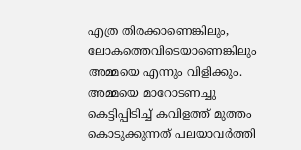എത്ര തിരക്കാണെങ്കിലും, ലോകത്തെവിടെയാണെങ്കിലും അമ്മയെ എന്നും വിളിക്കും.
അമ്മയെ മാറോടണച്ചു കെട്ടിപ്പിടിച്ച് കവിളത്ത് മുത്തം കൊടുക്കുന്നത് പലയാവർത്തി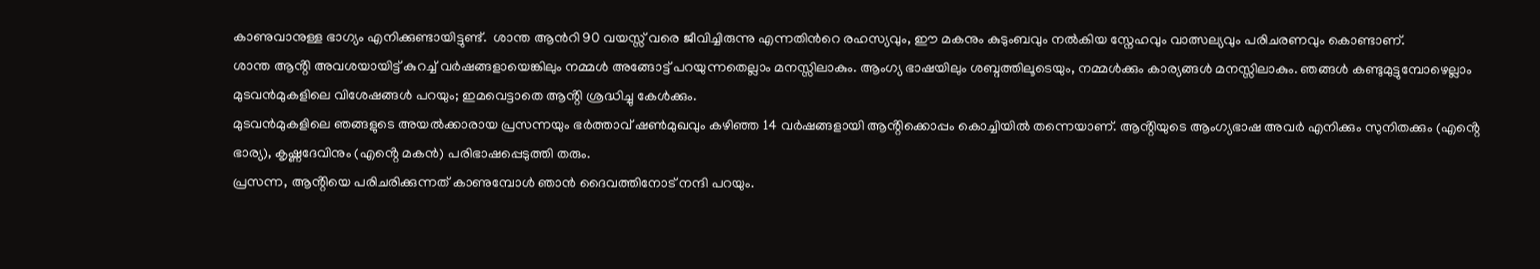കാണുവാനുള്ള ഭാഗ്യം എനിക്കുണ്ടായിട്ടുണ്ട്.  ശാന്ത ആന്‍റി 90 വയസ്സ് വരെ ജീവിച്ചിരുന്നു എന്നതിന്‍റെ രഹസ്യവും, ഈ മകനും കുടുംബവും നൽകിയ സ്നേഹവും വാത്സല്യവും പരിചരണവും കൊണ്ടാണ്.
ശാന്ത ആൻ്റി അവശയായിട്ട് കുറച്ച് വർഷങ്ങളായെങ്കിലും നമ്മൾ അങ്ങോട്ട് പറയുന്നതെല്ലാം മനസ്സിലാകും. ആംഗ്യ ഭാഷയിലും ശബ്ദത്തിലൂടെയും, നമ്മൾക്കും കാര്യങ്ങൾ മനസ്സിലാകും. ഞങ്ങൾ കണ്ടുമുട്ടുമ്പോഴെല്ലാം മുടവൻമുകളിലെ വിശേഷങ്ങൾ പറയും; ഇമവെട്ടാതെ ആൻ്റി ശ്രദ്ധിച്ചു കേൾക്കും.
മുടവൻമുകളിലെ ഞങ്ങളുടെ അയൽക്കാരായ പ്രസന്നയും ഭർത്താവ് ഷൺമുഖവും കഴിഞ്ഞ 14 വർഷങ്ങളായി ആൻ്റിക്കൊപ്പം കൊച്ചിയിൽ തന്നെയാണ്. ആൻ്റിയുടെ ആംഗ്യഭാഷ അവർ എനിക്കും സുനിതക്കും (എൻ്റെ ഭാര്യ), കൃഷ്ണദേവിനും (എൻ്റെ മകൻ) പരിഭാഷപ്പെടുത്തി തരും.
പ്രസന്ന, ആൻ്റിയെ പരിചരിക്കുന്നത് കാണുമ്പോൾ ഞാൻ ദൈവത്തിനോട് നന്ദി പറയും.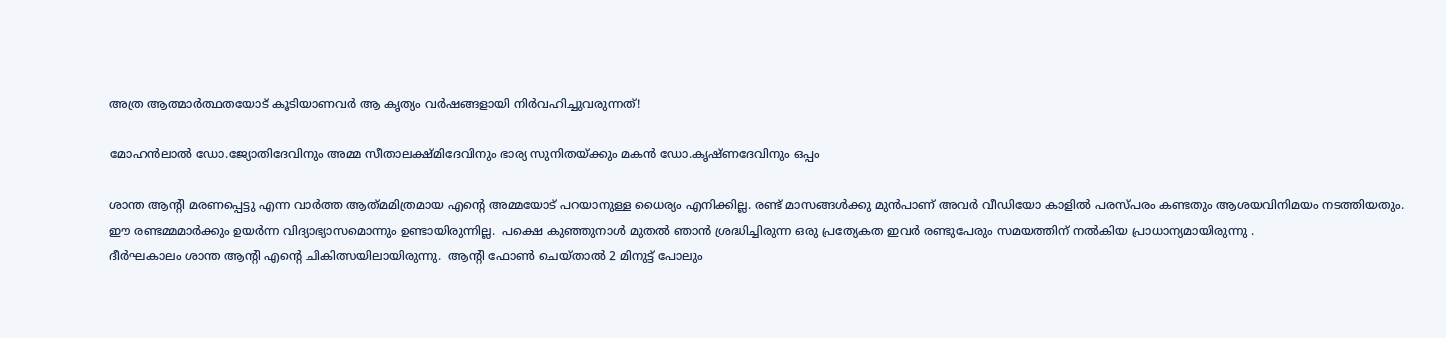അത്ര ആത്മാർത്ഥതയോട് കൂടിയാണവർ ആ കൃത്യം വർഷങ്ങളായി നിർവഹിച്ചുവരുന്നത്!

മോഹൻലാൽ ഡോ.ജ്യോതിദേവിനും അമ്മ സീതാലക്ഷ്മിദേവിനും ഭാര്യ സുനിതയ്ക്കും മകൻ ഡോ.കൃഷ്ണദേവിനും ഒപ്പം

ശാന്ത ആന്‍റി മരണപ്പെട്ടു എന്ന വാർത്ത ആത്‍മമിത്രമായ എന്‍റെ അമ്മയോട് പറയാനുള്ള ധൈര്യം എനിക്കില്ല. രണ്ട് മാസങ്ങൾക്കു മുൻപാണ് അവർ വീഡിയോ കാളിൽ പരസ്പരം കണ്ടതും ആശയവിനിമയം നടത്തിയതും.
ഈ രണ്ടമ്മമാർക്കും ഉയർന്ന വിദ്യാഭ്യാസമൊന്നും ഉണ്ടായിരുന്നില്ല.  പക്ഷെ കുഞ്ഞുനാൾ മുതൽ ഞാൻ ശ്രദ്ധിച്ചിരുന്ന ഒരു പ്രത്യേകത ഇവർ രണ്ടുപേരും സമയത്തിന് നൽകിയ പ്രാധാന്യമായിരുന്നു .
ദീർഘകാലം ശാന്ത ആന്‍റി എന്‍റെ ചികിത്സയിലായിരുന്നു.  ആന്‍റി ഫോൺ ചെയ്താൽ 2 മിനുട്ട് പോലും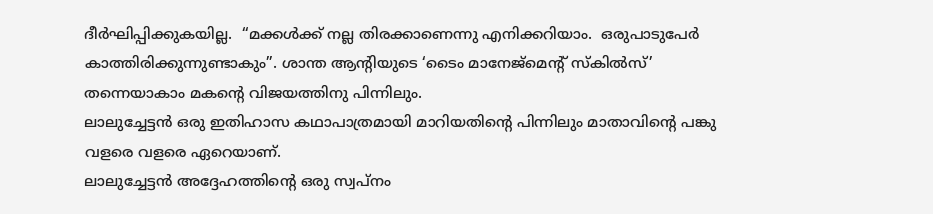ദീര്‍ഘിപ്പിക്കുകയില്ല.  “മക്കൾക്ക്‌ നല്ല തിരക്കാണെന്നു എനിക്കറിയാം.  ഒരുപാടുപേർ കാത്തിരിക്കുന്നുണ്ടാകും”. ശാന്ത ആന്‍റിയുടെ ‘ടൈം മാനേജ്മെന്റ് സ്കിൽസ്’ തന്നെയാകാം മകന്‍റെ വിജയത്തിനു പിന്നിലും.
ലാലുച്ചേട്ടൻ ഒരു ഇതിഹാസ കഥാപാത്രമായി മാറിയതിന്‍റെ പിന്നിലും മാതാവിന്‍റെ പങ്കു വളരെ വളരെ ഏറെയാണ്.
ലാലുച്ചേട്ടൻ അദ്ദേഹത്തിന്‍റെ ഒരു സ്വപ്നം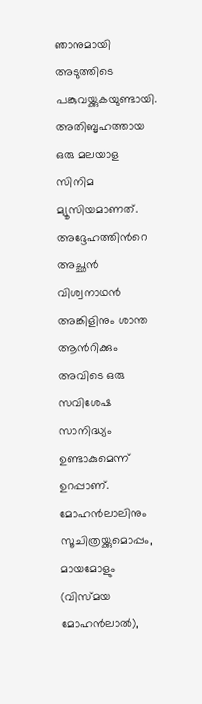ഞാനുമായി അടുത്തിടെ പങ്കുവയ്ക്കുകയുണ്ടായി.  അതിബൃഹത്തായ ഒരു മലയാള സിനിമ മ്യൂസിയമാണത്.  അദ്ദേഹത്തിന്‍റെ അച്ഛൻ വിശ്വനാഥൻ അങ്കിളിനും ശാന്ത ആന്‍റിക്കും അവിടെ ഒരു സവിശേഷ സാനിദ്ധ്യം ഉണ്ടാകുമെന്ന് ഉറപ്പാണ്.
മോഹൻലാലിനും സൂചിത്രയ്ക്കുമൊപ്പം, മായമോളും (വിസ്മയ മോഹൻലാൽ),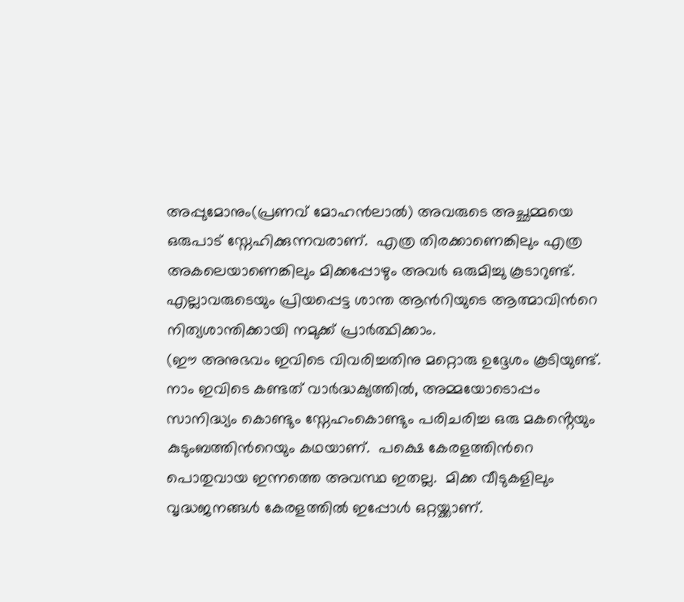അപ്പുമോനും(പ്രണവ് മോഹൻലാൽ) അവരുടെ അച്ഛമ്മയെ ഒരുപാട് സ്നേഹിക്കുന്നവരാണ്.  എത്ര തിരക്കാണെങ്കിലും എത്ര അകലെയാണെങ്കിലും മിക്കപ്പോഴും അവർ ഒരുമിച്ചു കൂടാറുണ്ട്.
എല്ലാവരുടെയും പ്രിയപ്പെട്ട ശാന്ത ആന്‍റിയുടെ ആത്മാവിന്‍റെ നിത്യശാന്തിക്കായി നമുക്ക് പ്രാർത്ഥിക്കാം.
(ഈ അനുഭവം ഇവിടെ വിവരിച്ചതിനു മറ്റൊരു ഉദ്ദേശം കൂടിയുണ്ട്.  നാം ഇവിടെ കണ്ടത് വാർദ്ധക്യത്തിൽ, അമ്മയോടൊപ്പം സാനിദ്ധ്യം കൊണ്ടും സ്നേഹംകൊണ്ടും പരിചരിച്ച ഒരു മകൻ്റെയും കുടുംബത്തിന്‍റെയും കഥയാണ്.  പക്ഷെ കേരളത്തിന്‍റെ പൊതുവായ ഇന്നത്തെ അവസ്ഥ ഇതല്ല.  മിക്ക വീടുകളിലും വൃദ്ധജനങ്ങൾ കേരളത്തിൽ ഇപ്പോൾ ഒറ്റയ്ക്കാണ്.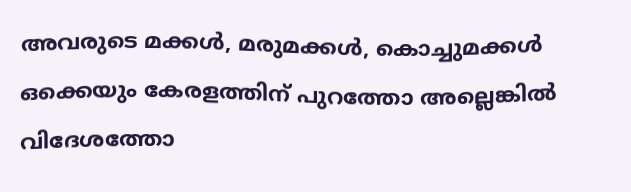അവരുടെ മക്കൾ, മരുമക്കൾ, കൊച്ചുമക്കൾ ഒക്കെയും കേരളത്തിന്‌ പുറത്തോ അല്ലെങ്കിൽ  വിദേശത്തോ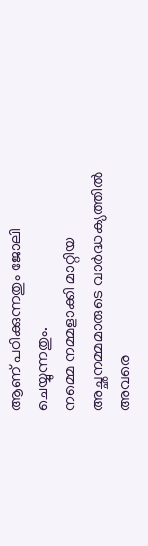ആണ് പഠിക്കുന്നതും ജോലി ചെയ്യുന്നതും.
നമ്മെ നമ്മളാക്കി മാറ്റിയ അച്ഛനമ്മമാരുടെ വാർദ്ധക്യത്തിൽ അവരെ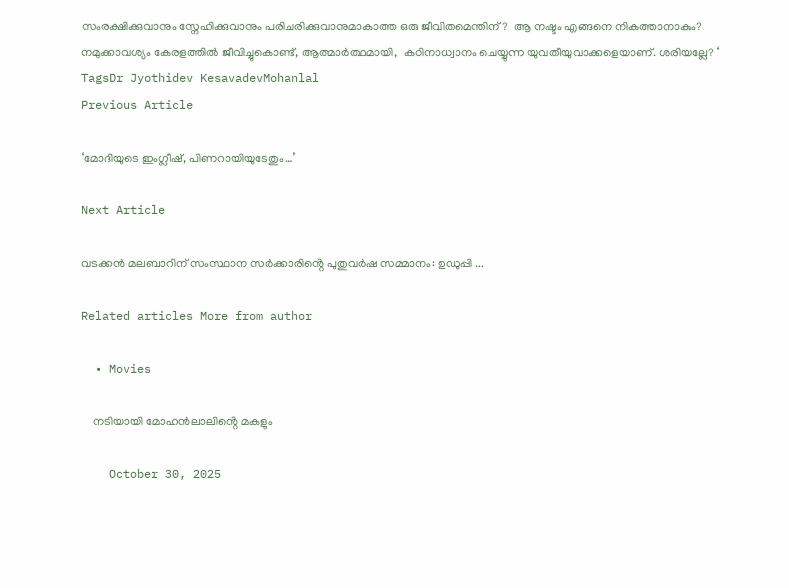സംരക്ഷിക്കുവാനും സ്നേഹിക്കുവാനും പരിചരിക്കുവാനുമാകാത്ത ഒരു ജീവിതമെന്തിന്?  ആ നഷ്ടം എങ്ങനെ നികത്താനാകും?
നമുക്കാവശ്യം കേരളത്തിൽ ജീവിച്ചുകൊണ്ട്, ആത്മാർത്ഥമായി,  കഠിനാധ്വാനം ചെയ്യുന്ന യുവതീയുവാക്കളെയാണ്. ശരിയല്ലേ? ‘
TagsDr Jyothidev KesavadevMohanlal
Previous Article

‘മോദിയുടെ ഇംഗ്ലീഷ്, പിണറായിയുടേതും…’

Next Article

വടക്കൻ മലബാറിന് സംസ്ഥാന സർക്കാരിൻ്റെ പുതുവർഷ സമ്മാനം: ഉഡുപ്പി ...

Related articles More from author

  • Movies

    നടിയായി മോഹൻലാലിൻ്റെ മകളും

    October 30, 2025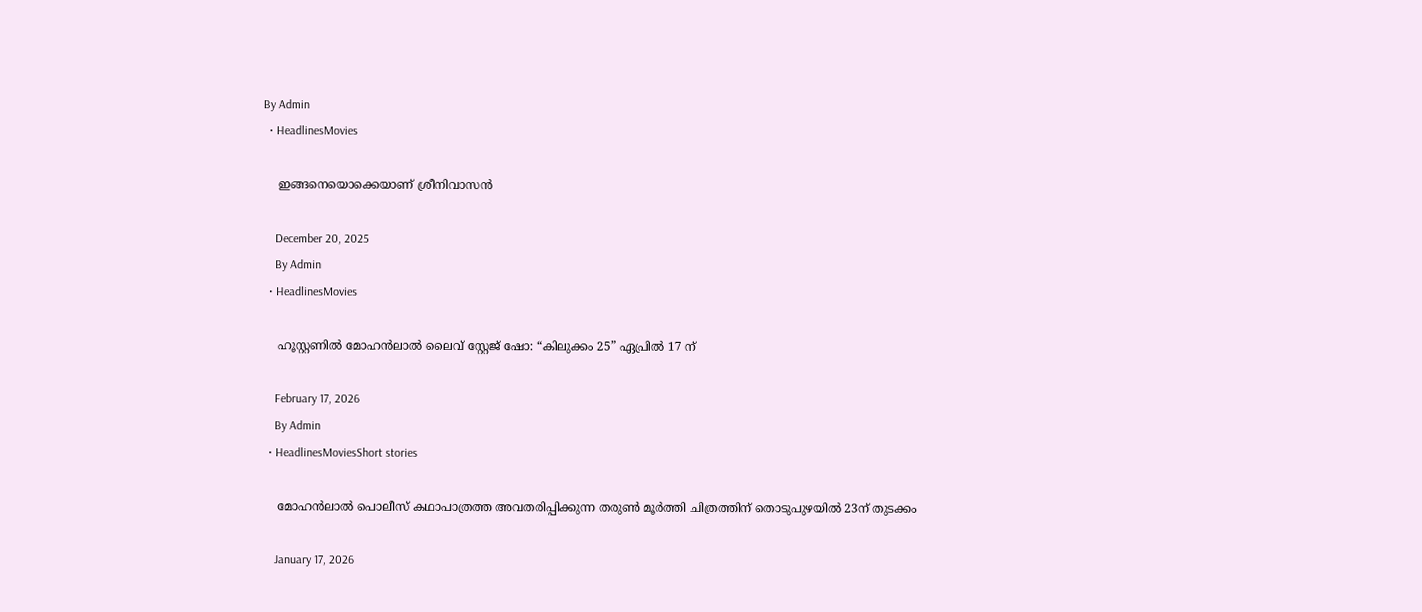By Admin
  • HeadlinesMovies

    ഇങ്ങനെയൊക്കെയാണ് ശ്രീനിവാസൻ

    December 20, 2025
    By Admin
  • HeadlinesMovies

    ഹൂസ്റ്റണിൽ മോഹൻലാൽ ലൈവ് സ്റ്റേജ് ഷോ: “കിലുക്കം 25” ഏപ്രിൽ 17 ന്

    February 17, 2026
    By Admin
  • HeadlinesMoviesShort stories

    മോഹൻലാൽ പൊലീസ് കഥാപാത്രത്ത അവതരിപ്പിക്കുന്ന തരുൺ മൂർത്തി ചിത്രത്തിന് തൊടുപുഴയിൽ 23ന് തുടക്കം

    January 17, 2026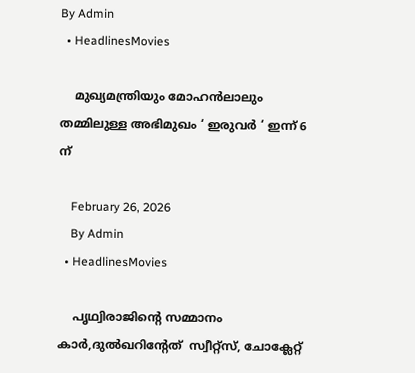By Admin
  • HeadlinesMovies

    മുഖ്യമന്ത്രിയും മോഹൻലാലും തമ്മിലുള്ള അഭിമുഖം ‘ ഇരുവർ ‘ ഇന്ന് 6 ന്

    February 26, 2026
    By Admin
  • HeadlinesMovies

    പൃഥ്വിരാജിൻ്റെ സമ്മാനം കാർ,ദുൽഖറിൻ്റേത്  സ്വീറ്റ്സ്, ചോക്ലേറ്റ്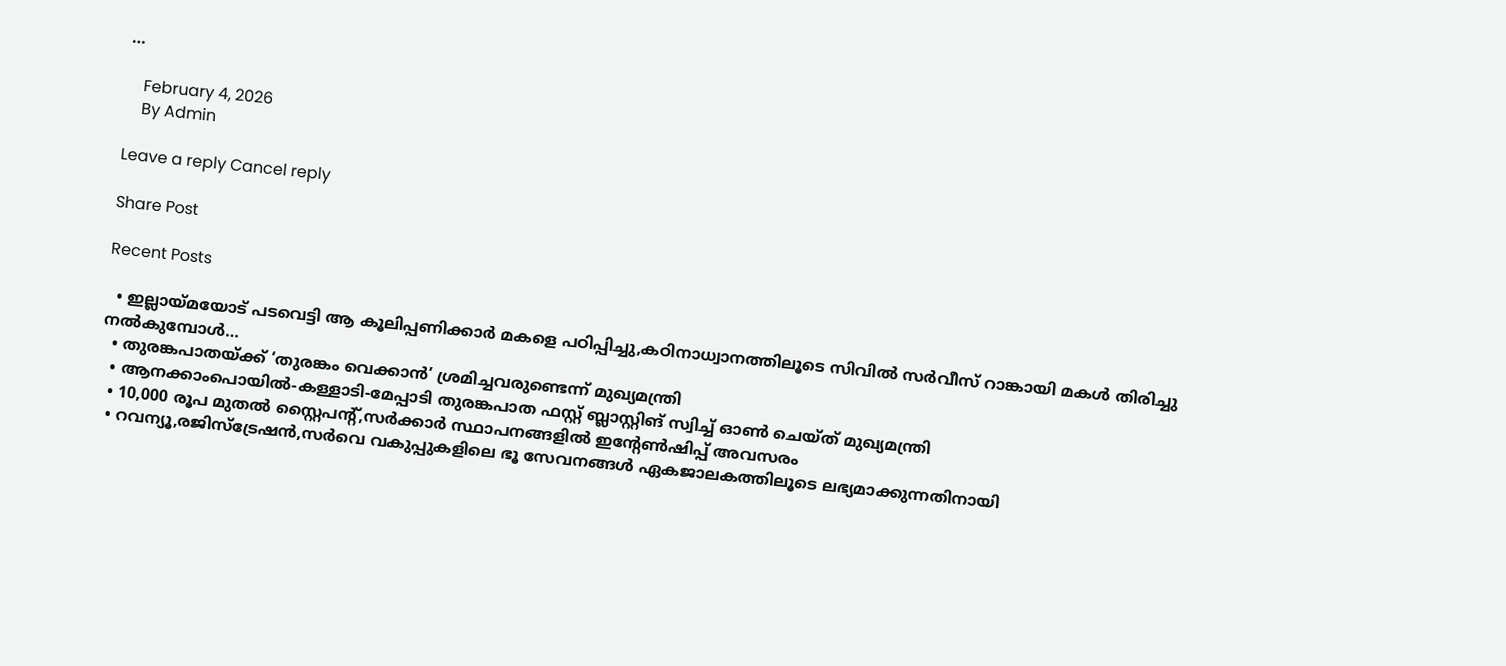…

    February 4, 2026
    By Admin

Leave a reply Cancel reply

Share Post

Recent Posts

  • ഇല്ലായ്മയോട് പടവെട്ടി ആ കൂലിപ്പണിക്കാർ മകളെ പഠിപ്പിച്ചു,കഠിനാധ്വാനത്തിലൂടെ സിവിൽ സർവീസ് റാങ്കായി മകൾ തിരിച്ചു നൽകുമ്പോൾ…
  • തുരങ്കപാതയ്ക്ക് ‘തുരങ്കം വെക്കാൻ’ ശ്രമിച്ചവരുണ്ടെന്ന് മുഖ്യമന്ത്രി
  • ആനക്കാംപൊയിൽ-കള്ളാടി-മേപ്പാടി തുരങ്കപാത ഫസ്റ്റ് ബ്ലാസ്റ്റിങ് സ്വിച്ച് ഓൺ ചെയ്ത് മുഖ്യമന്ത്രി
  • 10,000 രൂപ മുതൽ സ്റ്റൈപൻ്റ്,സർക്കാർ സ്ഥാപനങ്ങളിൽ ഇൻ്റേൺഷിപ്പ് അവസരം
  • റവന്യൂ,രജിസ്‌ട്രേഷൻ,സർവെ വകുപ്പുകളിലെ ഭൂ സേവനങ്ങൾ ഏകജാലകത്തിലൂടെ ലഭ്യമാക്കുന്നതിനായി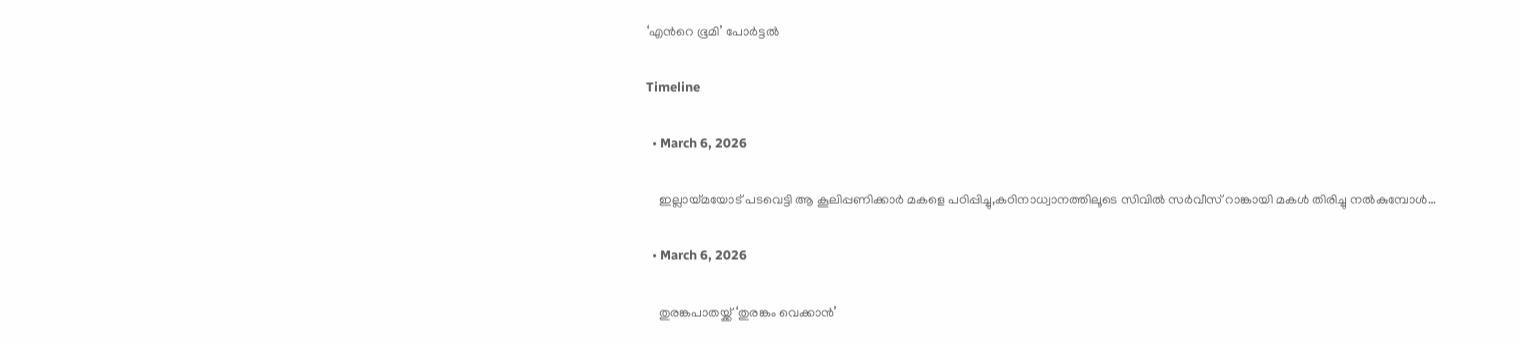‘എന്‍റെ ഭൂമി’ പോർട്ടൽ

Timeline

  • March 6, 2026

    ഇല്ലായ്മയോട് പടവെട്ടി ആ കൂലിപ്പണിക്കാർ മകളെ പഠിപ്പിച്ചു,കഠിനാധ്വാനത്തിലൂടെ സിവിൽ സർവീസ് റാങ്കായി മകൾ തിരിച്ചു നൽകുമ്പോൾ…

  • March 6, 2026

    തുരങ്കപാതയ്ക്ക് ‘തുരങ്കം വെക്കാൻ’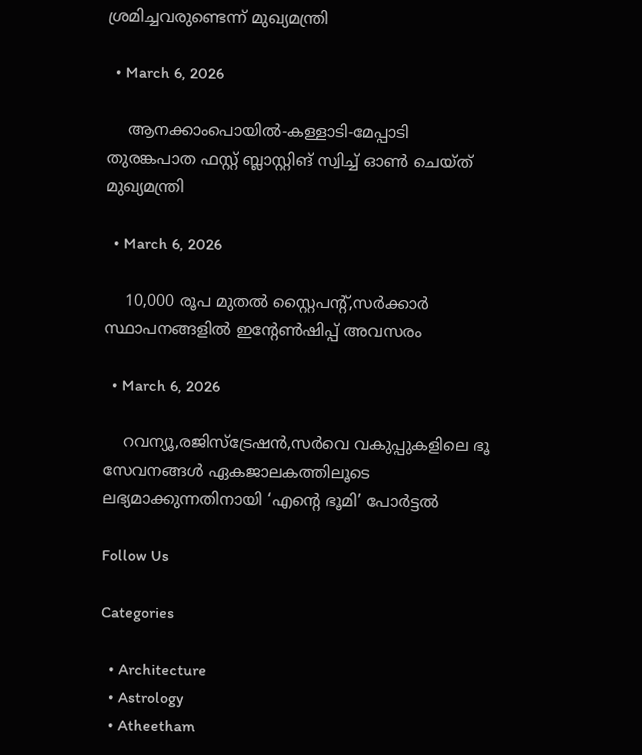ശ്രമിച്ചവരുണ്ടെന്ന് മുഖ്യമന്ത്രി

  • March 6, 2026

    ആനക്കാംപൊയിൽ-കള്ളാടി-മേപ്പാടി തുരങ്കപാത ഫസ്റ്റ് ബ്ലാസ്റ്റിങ് സ്വിച്ച് ഓൺ ചെയ്ത് മുഖ്യമന്ത്രി

  • March 6, 2026

    10,000 രൂപ മുതൽ സ്റ്റൈപൻ്റ്,സർക്കാർ സ്ഥാപനങ്ങളിൽ ഇൻ്റേൺഷിപ്പ് അവസരം

  • March 6, 2026

    റവന്യൂ,രജിസ്‌ട്രേഷൻ,സർവെ വകുപ്പുകളിലെ ഭൂ സേവനങ്ങൾ ഏകജാലകത്തിലൂടെ ലഭ്യമാക്കുന്നതിനായി ‘എന്‍റെ ഭൂമി’ പോർട്ടൽ

Follow Us

Categories

  • Architecture
  • Astrology
  • Atheetham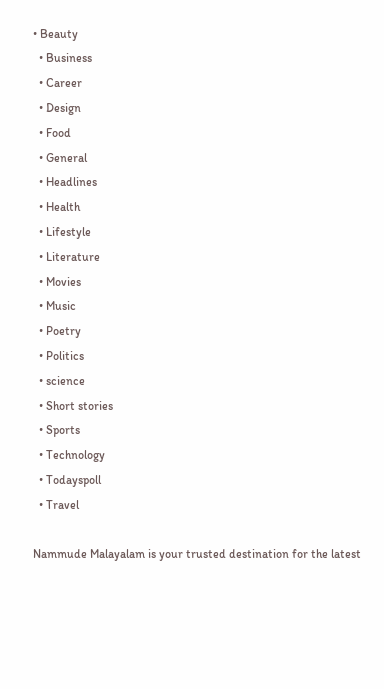• Beauty
  • Business
  • Career
  • Design
  • Food
  • General
  • Headlines
  • Health
  • Lifestyle
  • Literature
  • Movies
  • Music
  • Poetry
  • Politics
  • science
  • Short stories
  • Sports
  • Technology
  • Todayspoll
  • Travel

Nammude Malayalam is your trusted destination for the latest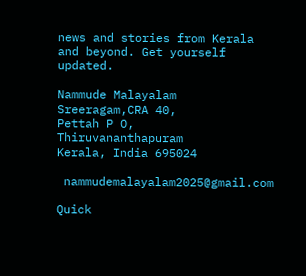news and stories from Kerala and beyond. Get yourself updated.

Nammude Malayalam
Sreeragam,CRA 40,
Pettah P O,
Thiruvananthapuram
Kerala, India 695024

 nammudemalayalam2025@gmail.com

Quick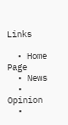Links

  • Home Page
  • News
  • Opinion
  •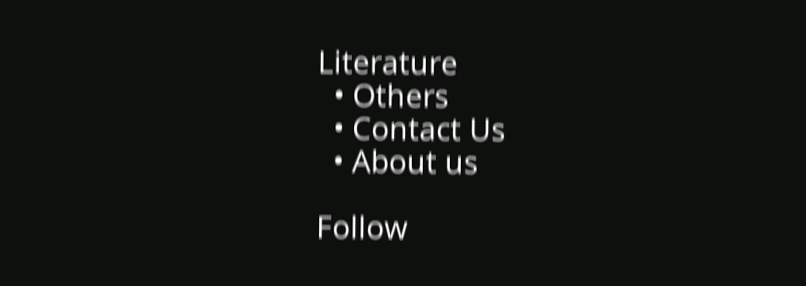Literature
  • Others
  • Contact Us
  • About us

Follow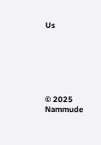Us






© 2025 Nammude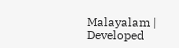Malayalam | Developed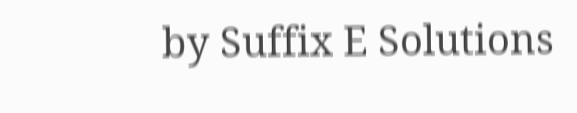by Suffix E Solutions